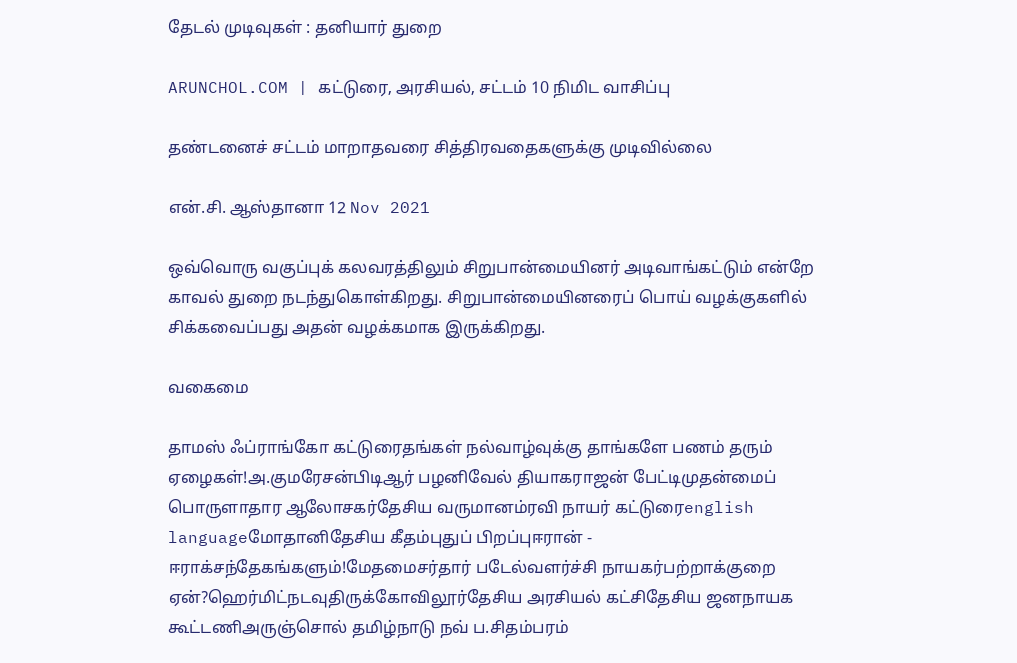தேடல் முடிவுகள் : தனியார் துறை

ARUNCHOL.COM | கட்டுரை, அரசியல், சட்டம் 10 நிமிட வாசிப்பு

தண்டனைச் சட்டம் மாறாதவரை சித்திரவதைகளுக்கு முடிவில்லை

என்.சி. ஆஸ்தானா 12 Nov 2021

ஒவ்வொரு வகுப்புக் கலவரத்திலும் சிறுபான்மையினர் அடிவாங்கட்டும் என்றே காவல் துறை நடந்துகொள்கிறது. சிறுபான்மையினரைப் பொய் வழக்குகளில் சிக்கவைப்பது அதன் வழக்கமாக இருக்கிறது.

வகைமை

தாமஸ் ஃப்ராங்கோ கட்டுரைதங்கள் நல்வாழ்வுக்கு தாங்களே பணம் தரும் ஏழைகள்!அ.குமரேசன்பிடிஆர் பழனிவேல் தியாகராஜன் பேட்டிமுதன்மைப் பொருளாதார ஆலோசகர்தேசிய வருமானம்ரவி நாயர் கட்டுரைenglish languageமோதானிதேசிய கீதம்புதுப் பிறப்புஈரான் - ஈராக்சந்தேகங்களும்!மேதமைசர்தார் படேல்வளர்ச்சி நாயகர்பற்றாக்குறை ஏன்?ஹெர்மிட்நடவுதிருக்கோவிலூர்தேசிய அரசியல் கட்சிதேசிய ஜனநாயக கூட்டணிஅருஞ்சொல் தமிழ்நாடு நவ் ப.சிதம்பரம்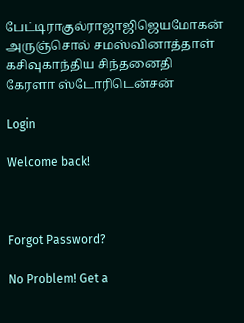பேட்டிராகுல்ராஜாஜிஜெயமோகன் அருஞ்சொல் சமஸ்வினாத்தாள் கசிவுகாந்திய சிந்தனைதி கேரளா ஸ்டோரிடென்சன்

Login

Welcome back!



Forgot Password?

No Problem! Get a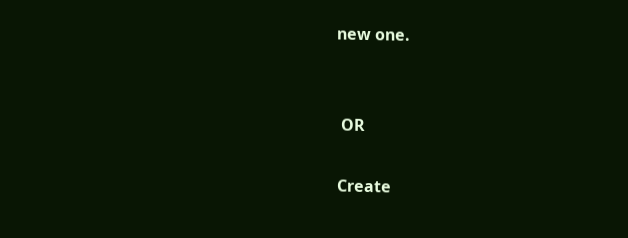new one.


 OR

Create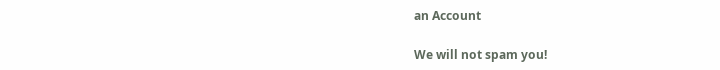an Account

We will not spam you!